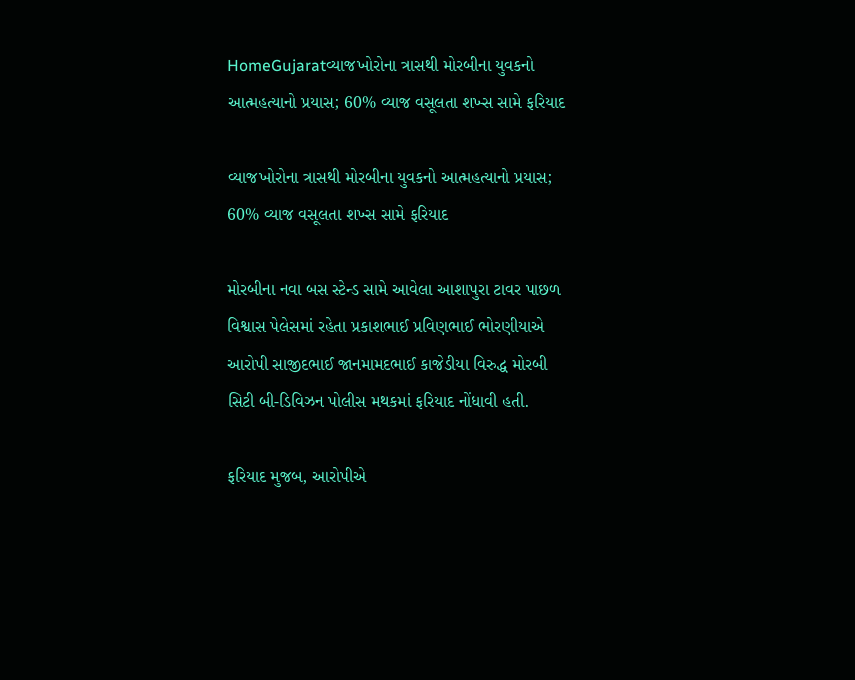HomeGujaratવ્યાજખોરોના ત્રાસથી મોરબીના યુવકનો આત્મહત્યાનો પ્રયાસ; 60% વ્યાજ વસૂલતા શખ્સ સામે ફરિયાદ

વ્યાજખોરોના ત્રાસથી મોરબીના યુવકનો આત્મહત્યાનો પ્રયાસ; 60% વ્યાજ વસૂલતા શખ્સ સામે ફરિયાદ

મોરબીના નવા બસ સ્ટેન્ડ સામે આવેલા આશાપુરા ટાવર પાછળ વિશ્વાસ પેલેસમાં રહેતા પ્રકાશભાઈ પ્રવિણભાઈ ભોરણીયાએ આરોપી સાજીદભાઈ જાનમામદભાઈ કાજેડીયા વિરુદ્ધ મોરબી સિટી બી-ડિવિઝન પોલીસ મથકમાં ફરિયાદ નોંધાવી હતી.

ફરિયાદ મુજબ, આરોપીએ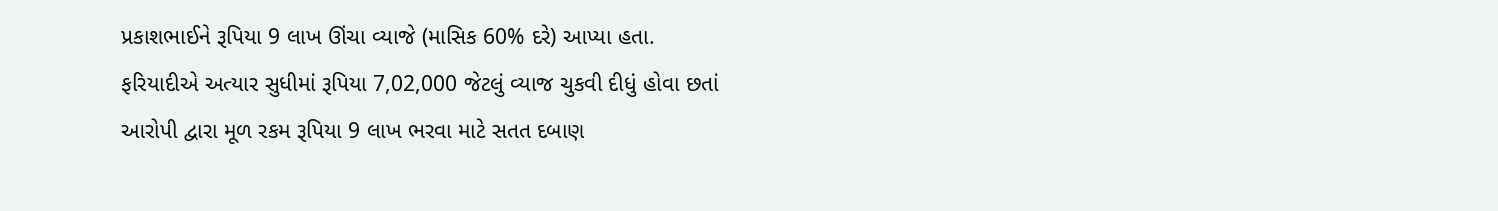પ્રકાશભાઈને રૂપિયા 9 લાખ ઊંચા વ્યાજે (માસિક 60% દરે) આપ્યા હતા. ફરિયાદીએ અત્યાર સુધીમાં રૂપિયા 7,02,000 જેટલું વ્યાજ ચુકવી દીધું હોવા છતાં આરોપી દ્વારા મૂળ રકમ રૂપિયા 9 લાખ ભરવા માટે સતત દબાણ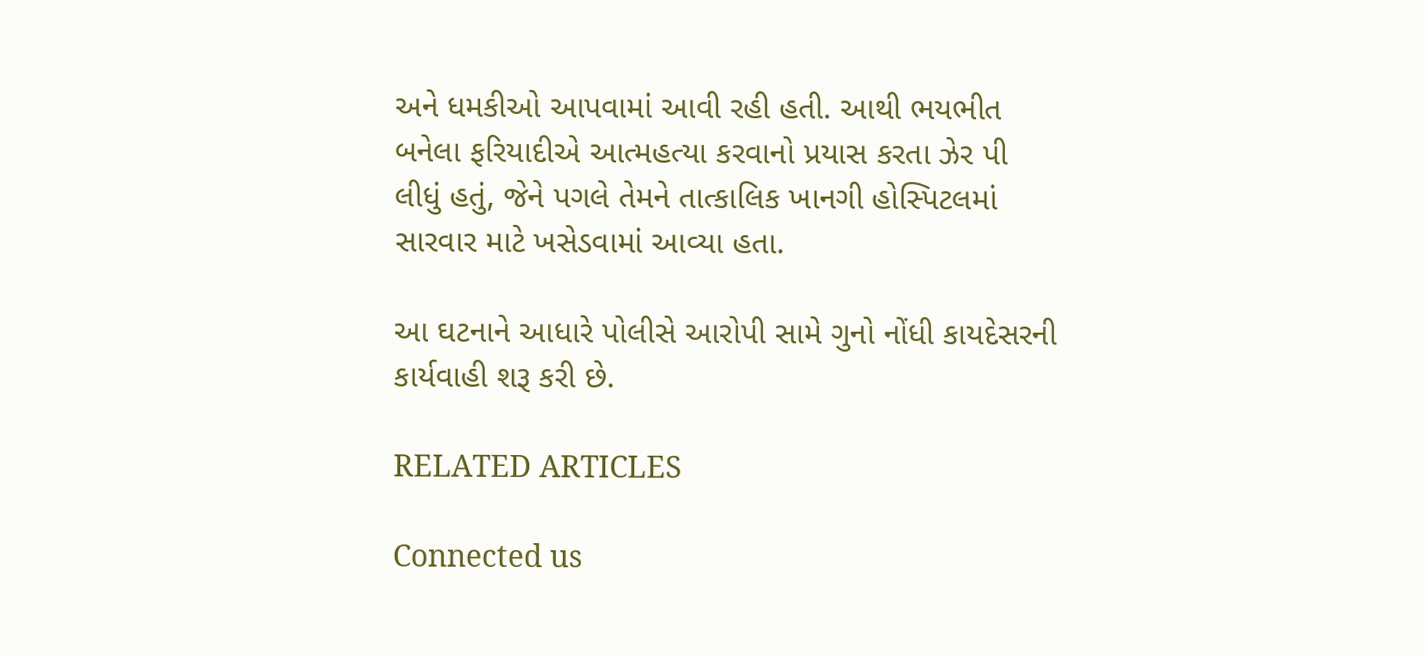અને ધમકીઓ આપવામાં આવી રહી હતી. આથી ભયભીત બનેલા ફરિયાદીએ આત્મહત્યા કરવાનો પ્રયાસ કરતા ઝેર પી લીધું હતું, જેને પગલે તેમને તાત્કાલિક ખાનગી હોસ્પિટલમાં સારવાર માટે ખસેડવામાં આવ્યા હતા.

આ ઘટનાને આધારે પોલીસે આરોપી સામે ગુનો નોંધી કાયદેસરની કાર્યવાહી શરૂ કરી છે.

RELATED ARTICLES

Connected us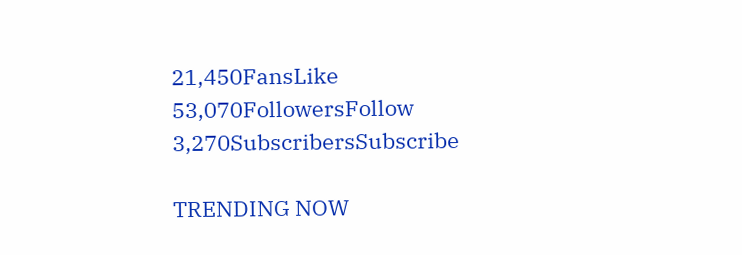21,450FansLike
53,070FollowersFollow
3,270SubscribersSubscribe

TRENDING NOW